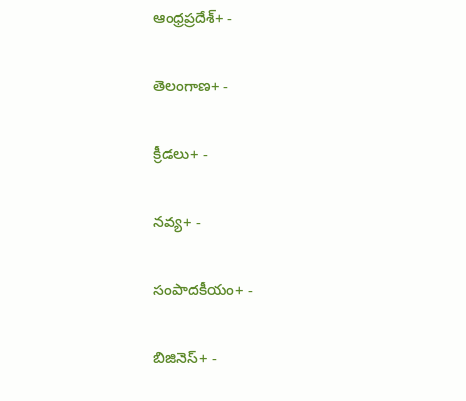ఆంధ్రప్రదేశ్+ -

తెలంగాణ+ -

క్రీడలు+ -

నవ్య+ -

సంపాదకీయం+ -

బిజినెస్+ -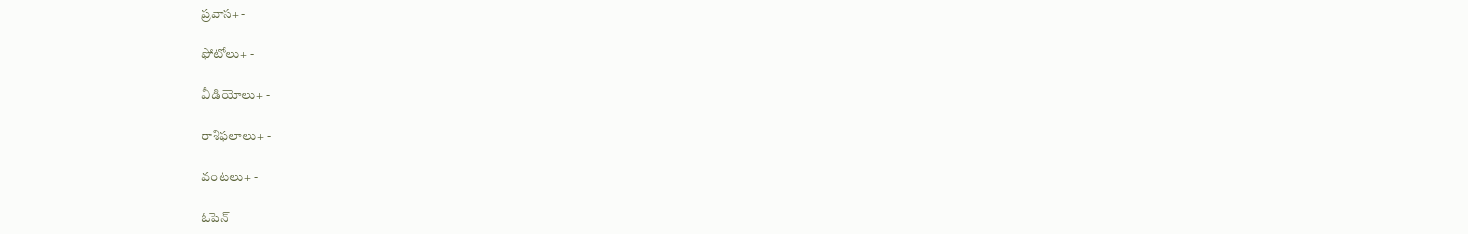ప్రవాస+ -

ఫోటోలు+ -

వీడియోలు+ -

రాశిఫలాలు+ -

వంటలు+ -

ఓపెన్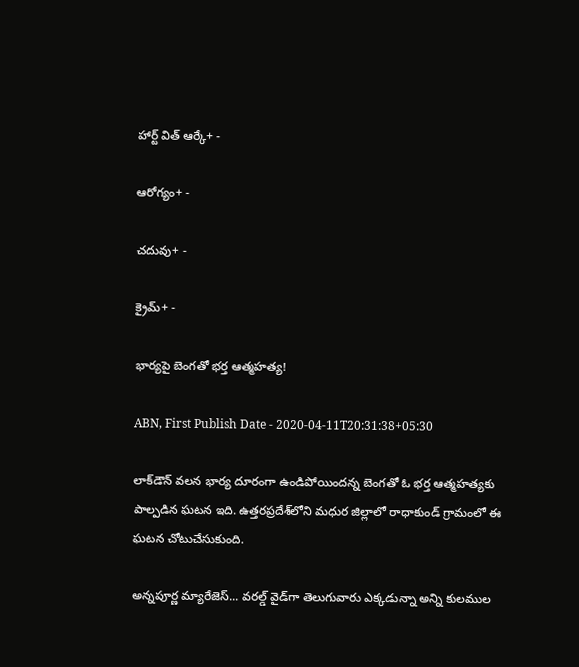హార్ట్ విత్ ఆర్కే+ -

ఆరోగ్యం+ -

చదువు+ -

క్రైమ్+ -

భార్యపై బెంగతో భర్త ఆత్మహత్య!

ABN, First Publish Date - 2020-04-11T20:31:38+05:30

లాక్‌డౌన్‌ వలన భార్య దూరంగా ఉండిపోయిందన్న బెంగతో ఓ భర్త ఆత్మహత్యకు పాల్పడిన ఘటన ఇది. ఉత్తరప్రదేశ్‌లోని మధుర జిల్లాలో రాధాకుండ్‌ గ్రామంలో ఈ ఘటన చోటుచేసుకుంది.

అన్నపూర్ణ మ్యారేజెస్... వరల్డ్ వైడ్‌గా తెలుగువారు ఎక్కడున్నా అన్ని కులముల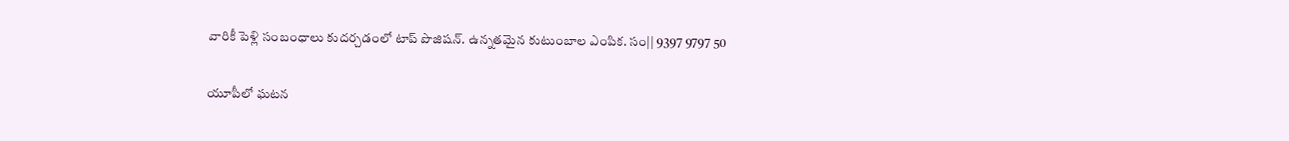వారికీ పెళ్లి సంబంధాలు కుదర్చడంలో టాప్ పొజిషన్. ఉన్నతమైన కుటుంబాల ఎంపిక. సం|| 9397 9797 50

యూపీలో ఘటన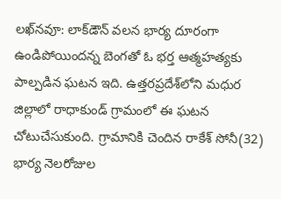లఖ్‌నవూ: లాక్‌డౌన్‌ వలన భార్య దూరంగా ఉండిపోయిందన్న బెంగతో ఓ భర్త ఆత్మహత్యకు పాల్పడిన ఘటన ఇది. ఉత్తరప్రదేశ్‌లోని మధుర జిల్లాలో రాధాకుండ్‌ గ్రామంలో ఈ ఘటన చోటుచేసుకుంది. గ్రామానికి చెందిన రాకేశ్‌ సోనీ(32) భార్య నెలరోజుల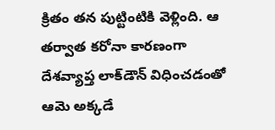క్రితం తన పుట్టింటికి వెళ్లింది. ఆ తర్వాత కరోనా కారణంగా దేశవ్యాప్త లాక్‌డౌన్‌ విధించడంతో ఆమె అక్కడే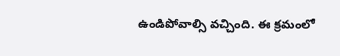ఉండిపోవాల్సి వచ్చింది. ఈ క్రమంలో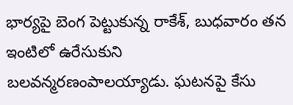భార్యపై బెంగ పెట్టుకున్న రాకేశ్‌, బుధవారం తన ఇంటిలో ఉరేసుకుని బలవన్మరణంపాలయ్యాడు. ఘటనపై కేసు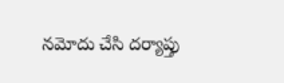నమోదు చేసి దర్యాప్తు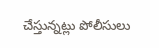చేస్తున్నట్లు పోలీసులు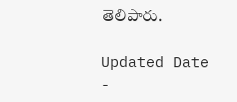తెలిపారు.

Updated Date -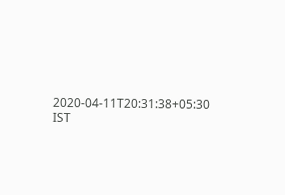2020-04-11T20:31:38+05:30 IST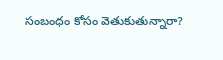సంబంధం కోసం వెతుకుతున్నారా?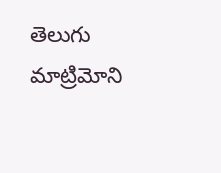తెలుగు మాట్రిమోని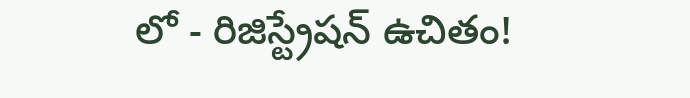లో - రిజిస్ట్రేషన్ ఉచితం!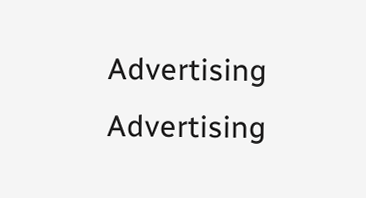Advertising
Advertising